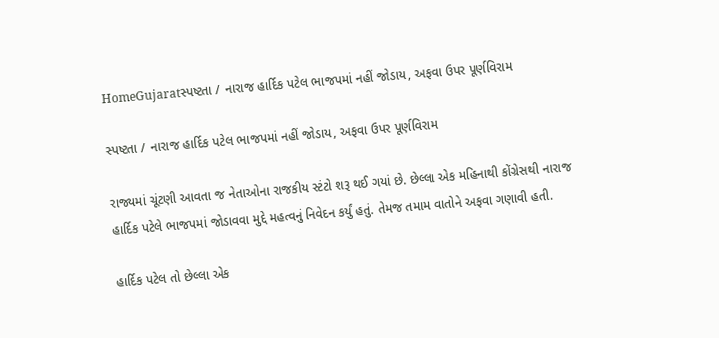HomeGujaratસ્પષ્ટતા / નારાજ હાર્દિક પટેલ ભાજપમાં નહીં જોડાય, અફવા ઉપર પૂર્ણવિરામ

સ્પષ્ટતા / નારાજ હાર્દિક પટેલ ભાજપમાં નહીં જોડાય, અફવા ઉપર પૂર્ણવિરામ

રાજ્યમાં ચૂંટણી આવતા જ નેતાઓના રાજકીય સ્ટંટો શરૂ થઈ ગયાં છે. છેલ્લા એક મહિનાથી કોંગ્રેસથી નારાજ હાર્દિક પટેલે ભાજપમાં જોડાવવા મુદ્દે મહત્વનું નિવેદન કર્યું હતું. તેમજ તમામ વાતોને અફવા ગણાવી હતી.

હાર્દિક પટેલ તો છેલ્લા એક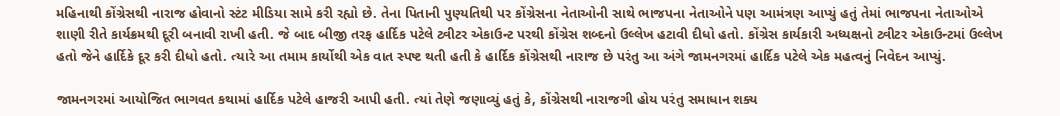મહિનાથી કોંગ્રેસથી નારાજ હોવાનો સ્ટંટ મીડિયા સામે કરી રહ્યો છે. તેના પિતાની પુણ્યતિથી પર કોંગ્રેસના નેતાઓની સાથે ભાજપના નેતાઓને પણ આમંત્રણ આપ્યું હતું તેમાં ભાજપના નેતાઓએ શાણી રીતે કાર્યક્રમથી દૂરી બનાવી રાખી હતી. જે બાદ બીજી તરફ હાર્દિક પટેલે ટ્વીટર એકાઉન્ટ પરથી કોંગ્રેસ શબ્દનો ઉલ્લેખ હટાવી દીધો હતો. કોંગ્રેસ કાર્યકારી અધ્યક્ષનો ટ્વીટર એકાઉન્ટમાં ઉલ્લેખ હતો જેને હાર્દિકે દૂર કરી દીધો હતો. ત્યારે આ તમામ કાર્યોથી એક વાત સ્પષ્ટ થતી હતી કે હાર્દિક કોંગ્રેસથી નારાજ છે પરંતુ આ અંગે જામનગરમાં હાર્દિક પટેલે એક મહત્વનું નિવેદન આપ્યું.

જામનગરમાં આયોજિત ભાગવત કથામાં હાર્દિક પટેલે હાજરી આપી હતી. ત્યાં તેણે જણાવ્યું હતું કે, કોંગ્રેસથી નારાજગી હોય પરંતુ સમાધાન શક્ય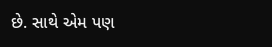છે. સાથે એમ પણ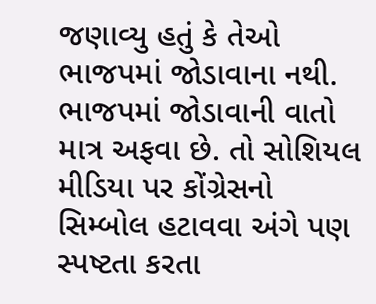જણાવ્યુ હતું કે તેઓ ભાજપમાં જોડાવાના નથી. ભાજપમાં જોડાવાની વાતો માત્ર અફવા છે. તો સોશિયલ મીડિયા પર કોંગ્રેસનો સિમ્બોલ હટાવવા અંગે પણ સ્પષ્ટતા કરતા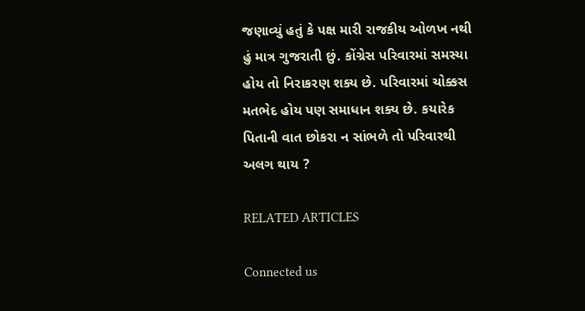જણાવ્યું હતું કે પક્ષ મારી રાજકીય ઓળખ નથી હું માત્ર ગુજરાતી છું. કોંગ્રેસ પરિવારમાં સમસ્યા હોય તો નિરાકરણ શક્ય છે. પરિવારમાં ચોક્કસ મતભેદ હોય પણ સમાધાન શક્ય છે. કયારેક પિતાની વાત છોકરા ન સાંભળે તો પરિવારથી અલગ થાય ?

RELATED ARTICLES

Connected us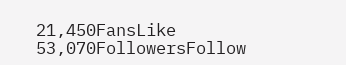21,450FansLike
53,070FollowersFollow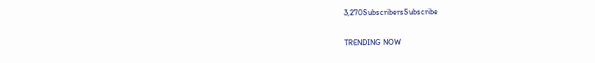3,270SubscribersSubscribe

TRENDING NOW